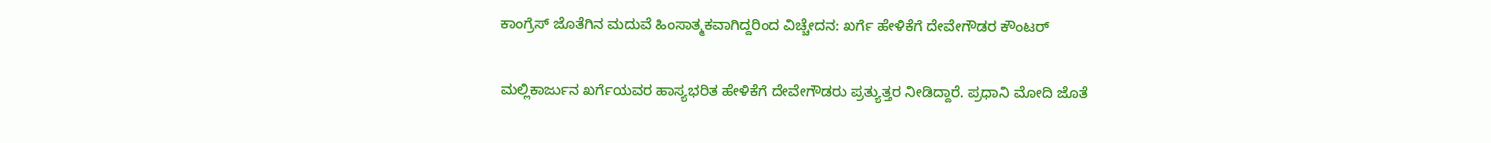ಕಾಂಗ್ರೆಸ್ ಜೊತೆಗಿನ ಮದುವೆ ಹಿಂಸಾತ್ಮಕವಾಗಿದ್ದರಿಂದ ವಿಚ್ಚೇದನ: ಖರ್ಗೆ ಹೇಳಿಕೆಗೆ ದೇವೇಗೌಡರ ಕೌಂಟರ್

ಮಲ್ಲಿಕಾರ್ಜುನ ಖರ್ಗೆಯವರ ಹಾಸ್ಯಭರಿತ ಹೇಳಿಕೆಗೆ ದೇವೇಗೌಡರು ಪ್ರತ್ಯುತ್ತರ ನೀಡಿದ್ದಾರೆ. ಪ್ರಧಾನಿ ಮೋದಿ ಜೊತೆ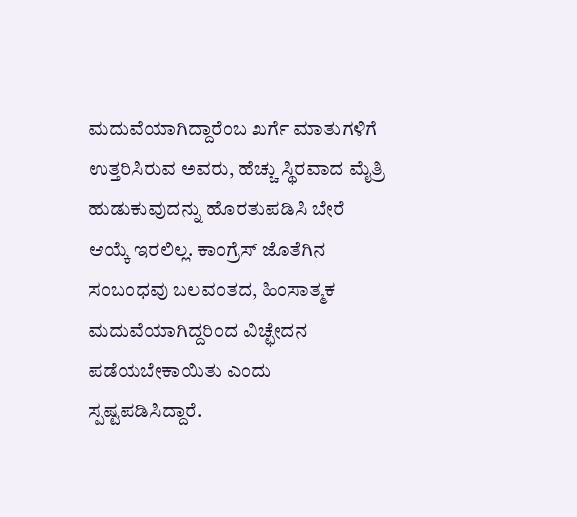ಮದುವೆಯಾಗಿದ್ದಾರೆಂಬ ಖರ್ಗೆ ಮಾತುಗಳಿಗೆ ಉತ್ತರಿಸಿರುವ ಅವರು, ಹೆಚ್ಚು ಸ್ಥಿರವಾದ ಮೈತ್ರಿ ಹುಡುಕುವುದನ್ನು ಹೊರತುಪಡಿಸಿ ಬೇರೆ ಆಯ್ಕೆ ಇರಲಿಲ್ಲ. ಕಾಂಗ್ರೆಸ್ ಜೊತೆಗಿನ ಸಂಬಂಧವು ಬಲವಂತದ, ಹಿಂಸಾತ್ಮಕ ಮದುವೆಯಾಗಿದ್ದರಿಂದ ವಿಚ್ಛೇದನ ಪಡೆಯಬೇಕಾಯಿತು ಎಂದು ಸ್ಪಷ್ಟಪಡಿಸಿದ್ದಾರೆ.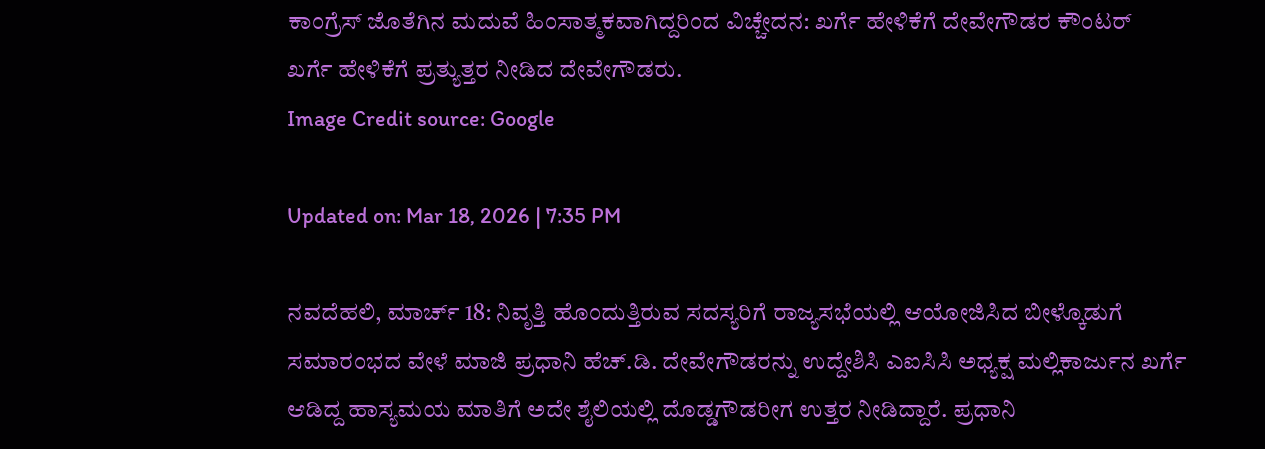ಕಾಂಗ್ರೆಸ್ ಜೊತೆಗಿನ ಮದುವೆ ಹಿಂಸಾತ್ಮಕವಾಗಿದ್ದರಿಂದ ವಿಚ್ಚೇದನ: ಖರ್ಗೆ ಹೇಳಿಕೆಗೆ ದೇವೇಗೌಡರ ಕೌಂಟರ್
ಖರ್ಗೆ ಹೇಳಿಕೆಗೆ ಪ್ರತ್ಯುತ್ತರ ನೀಡಿದ ದೇವೇಗೌಡರು.
Image Credit source: Google

Updated on: Mar 18, 2026 | 7:35 PM

ನವದೆಹಲಿ, ಮಾರ್ಚ್ 18: ನಿವೃತ್ತಿ ಹೊಂದುತ್ತಿರುವ ಸದಸ್ಯರಿಗೆ ರಾಜ್ಯಸಭೆಯಲ್ಲಿ ಆಯೋಜಿಸಿದ ಬೀಳ್ಕೊಡುಗೆ ಸಮಾರಂಭದ ವೇಳೆ ಮಾಜಿ ಪ್ರಧಾನಿ ಹೆಚ್‌.ಡಿ. ದೇವೇಗೌಡರನ್ನು ಉದ್ದೇಶಿಸಿ ಎಐಸಿಸಿ ಅಧ್ಯಕ್ಷ ಮಲ್ಲಿಕಾರ್ಜುನ ಖರ್ಗೆ ಆಡಿದ್ದ ಹಾಸ್ಯಮಯ ಮಾತಿಗೆ ಅದೇ ಶೈಲಿಯಲ್ಲಿ ದೊಡ್ಡಗೌಡರೀಗ ಉತ್ತರ ನೀಡಿದ್ದಾರೆ. ಪ್ರಧಾನಿ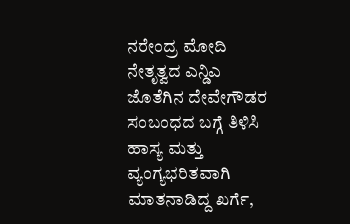ನರೇಂದ್ರ ಮೋದಿ ನೇತೃತ್ವದ ಎನ್ಡಿಎ ಜೊತೆಗಿನ ದೇವೇಗೌಡರ ಸಂಬಂಧದ ಬಗ್ಗೆ ತಿಳಿಸಿ ಹಾಸ್ಯ ಮತ್ತು ವ್ಯಂಗ್ಯಭರಿತವಾಗಿ ಮಾತನಾಡಿದ್ದ ಖರ್ಗೆ,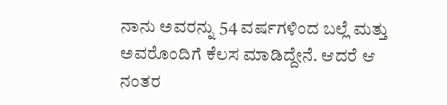ನಾನು ಅವರನ್ನು 54 ವರ್ಷಗಳಿಂದ ಬಲ್ಲೆ ಮತ್ತು ಅವರೊಂದಿಗೆ ಕೆಲಸ ಮಾಡಿದ್ದೇನೆ. ಆದರೆ ಆ ನಂತರ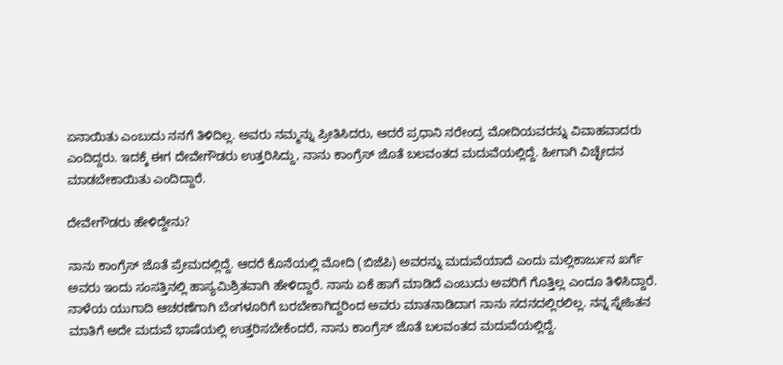ಏನಾಯಿತು ಎಂಬುದು ನನಗೆ ತಿಳಿದಿಲ್ಲ. ಅವರು ನಮ್ಮನ್ನು ಪ್ರೀತಿಸಿದರು, ಆದರೆ ಪ್ರಧಾನಿ ನರೇಂದ್ರ ಮೋದಿಯವರನ್ನು ವಿವಾಹವಾದರು ಎಂದಿದ್ದರು. ಇದಕ್ಕೆ ಈಗ ದೇವೇಗೌಡರು ಉತ್ತರಿಸಿದ್ದು, ನಾನು ಕಾಂಗ್ರೆಸ್ ಜೊತೆ ಬಲವಂತದ ಮದುವೆಯಲ್ಲಿದ್ದೆ. ಹೀಗಾಗಿ ವಿಚ್ಛೇದನ ಮಾಡಬೇಕಾಯಿತು ಎಂದಿದ್ದಾರೆ.

ದೇವೇಗೌಡರು ಹೇಳಿದ್ದೇನು?

ನಾನು ಕಾಂಗ್ರೆಸ್ ಜೊತೆ ಪ್ರೇಮದಲ್ಲಿದ್ದೆ. ಆದರೆ ಕೊನೆಯಲ್ಲಿ ಮೋದಿ (ಬಿಜೆಪಿ) ಅವರನ್ನು ಮದುವೆಯಾದೆ ಎಂದು ಮಲ್ಲಿಕಾರ್ಜುನ ಖರ್ಗೆ ಅವರು ಇಂದು ಸಂಸತ್ತಿನಲ್ಲಿ ಹಾಸ್ಯಮಿಶ್ರಿತವಾಗಿ ಹೇಳಿದ್ದಾರೆ. ನಾನು ಏಕೆ ಹಾಗೆ ಮಾಡಿದೆ ಎಂಬುದು ಅವರಿಗೆ ಗೊತ್ತಿಲ್ಲ ಎಂದೂ ತಿಳಿಸಿದ್ದಾರೆ. ನಾಳೆಯ ಯುಗಾದಿ ಆಚರಣೆಗಾಗಿ ಬೆಂಗಳೂರಿಗೆ ಬರಬೇಕಾಗಿದ್ದರಿಂದ ಅವರು ಮಾತನಾಡಿದಾಗ ನಾನು ಸದನದಲ್ಲಿರಲಿಲ್ಲ. ನನ್ನ ಸ್ನೇಹಿತನ ಮಾತಿಗೆ ಅದೇ ಮದುವೆ ಭಾಷೆಯಲ್ಲಿ ಉತ್ತರಿಸಬೇಕೆಂದರೆ, ನಾನು ಕಾಂಗ್ರೆಸ್ ಜೊತೆ ಬಲವಂತದ ಮದುವೆಯಲ್ಲಿದ್ದೆ.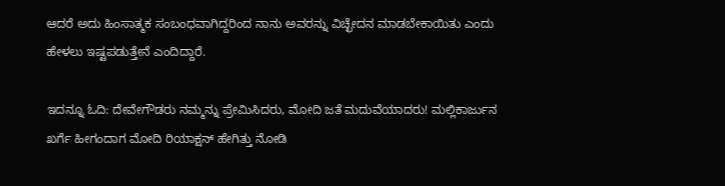ಆದರೆ ಅದು ಹಿಂಸಾತ್ಮಕ ಸಂಬಂಧವಾಗಿದ್ದರಿಂದ ನಾನು ಅವರನ್ನು ವಿಚ್ಛೇದನ ಮಾಡಬೇಕಾಯಿತು ಎಂದು ಹೇಳಲು ಇಷ್ಟಪಡುತ್ತೇನೆ ಎಂದಿದ್ದಾರೆ.

ಇದನ್ನೂ ಓದಿ: ದೇವೇಗೌಡರು ನಮ್ಮನ್ನು ಪ್ರೇಮಿಸಿದರು, ಮೋದಿ ಜತೆ ಮದುವೆಯಾದರು! ಮಲ್ಲಿಕಾರ್ಜುನ ಖರ್ಗೆ ಹೀಗಂದಾಗ ಮೋದಿ ರಿಯಾಕ್ಷನ್ ಹೇಗಿತ್ತು ನೋಡಿ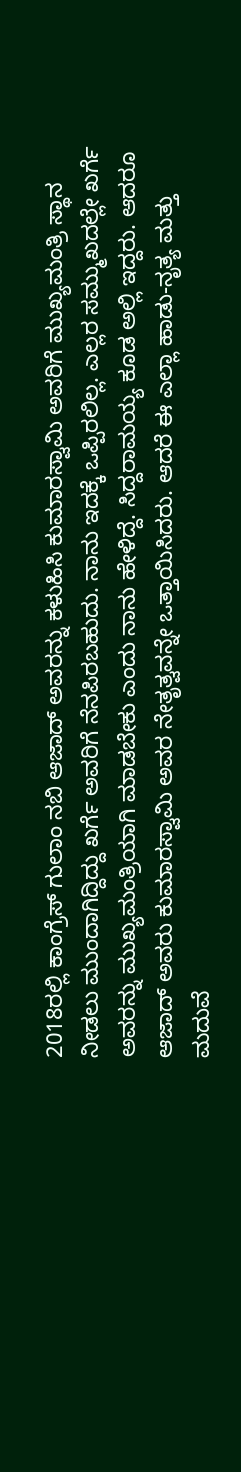2018ರಲ್ಲಿ ಕಾಂಗ್ರೆಸ್ ಗುಲಾಂ ನಬಿ ಆಜಾದ್ ಅವರನ್ನು ಕಳುಹಿಸಿ ಕುಮಾರಸ್ವಾಮಿ ಅವರಿಗೆ ಮುಖ್ಯಮಂತ್ರಿ ಸ್ಥಾನ ನೀಡಲು ಮುಂದಾಗಿದ್ದಿದ್ದು ಖರ್ಗೆ ಅವರಿಗೆ ನೆನಪಿರಬಹುದು. ನಾನು ಇದಕ್ಕೆ ಒಪ್ಪಿರಲಿಲ್ಲ. ಎಲ್ಲರ ಸಮ್ಮುಖದಲ್ಲೇ ಖರ್ಗೆ ಅವರನ್ನು ಮುಖ್ಯಮಂತ್ರಿಯಾಗಿ ಮಾಡಬೇಕು ಎಂದು ನಾನು ಹೇಳಿದ್ದೆ. ಸಿದ್ದರಾಮಯ್ಯ ಕೂಡ ಅಲ್ಲಿ ಇದ್ದರು. ಆದರೂ ಆಜಾದ್ ಅವರು ಕುಮಾರಸ್ವಾಮಿ ಅವರ ನೇತೃತ್ವವನ್ನೇ ಒತ್ತಾಯಿಸಿದರು. ಆದರೆ ಈ ಎಲ್ಲಾ ಹಾಡು-ನೃತ್ಯ ಮತ್ತು ಮದುವೆ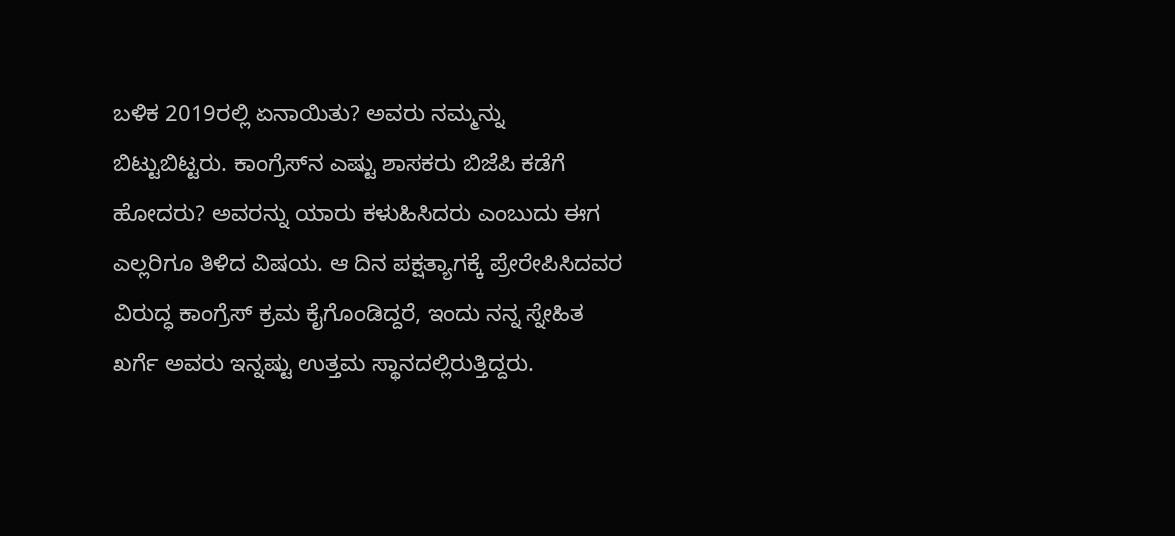ಬಳಿಕ 2019ರಲ್ಲಿ ಏನಾಯಿತು? ಅವರು ನಮ್ಮನ್ನು ಬಿಟ್ಟುಬಿಟ್ಟರು. ಕಾಂಗ್ರೆಸ್‌ನ ಎಷ್ಟು ಶಾಸಕರು ಬಿಜೆಪಿ ಕಡೆಗೆ ಹೋದರು? ಅವರನ್ನು ಯಾರು ಕಳುಹಿಸಿದರು ಎಂಬುದು ಈಗ ಎಲ್ಲರಿಗೂ ತಿಳಿದ ವಿಷಯ. ಆ ದಿನ ಪಕ್ಷತ್ಯಾಗಕ್ಕೆ ಪ್ರೇರೇಪಿಸಿದವರ ವಿರುದ್ಧ ಕಾಂಗ್ರೆಸ್ ಕ್ರಮ ಕೈಗೊಂಡಿದ್ದರೆ, ಇಂದು ನನ್ನ ಸ್ನೇಹಿತ ಖರ್ಗೆ ಅವರು ಇನ್ನಷ್ಟು ಉತ್ತಮ ಸ್ಥಾನದಲ್ಲಿರುತ್ತಿದ್ದರು.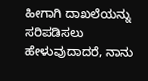ಹೀಗಾಗಿ ದಾಖಲೆಯನ್ನು ಸರಿಪಡಿಸಲು ಹೇಳುವುದಾದರೆ, ನಾನು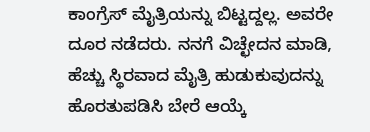ಕಾಂಗ್ರೆಸ್ ಮೈತ್ರಿಯನ್ನು ಬಿಟ್ಟದ್ದಲ್ಲ. ಅವರೇ ದೂರ ನಡೆದರು. ನನಗೆ ವಿಚ್ಛೇದನ ಮಾಡಿ, ಹೆಚ್ಚು ಸ್ಥಿರವಾದ ಮೈತ್ರಿ ಹುಡುಕುವುದನ್ನು ಹೊರತುಪಡಿಸಿ ಬೇರೆ ಆಯ್ಕೆ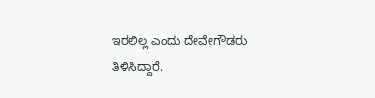ಇರಲಿಲ್ಲ ಎಂದು ದೇವೇಗೌಡರು ತಿಳಿಸಿದ್ದಾರೆ.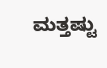ಮತ್ತಷ್ಟು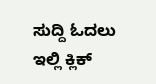ಸುದ್ದಿ ಓದಲು ಇಲ್ಲಿ ಕ್ಲಿಕ್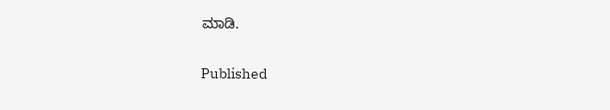ಮಾಡಿ.

Published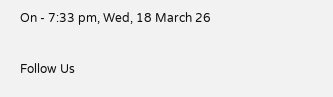On - 7:33 pm, Wed, 18 March 26

Follow Us